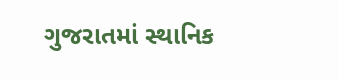ગુજરાતમાં સ્થાનિક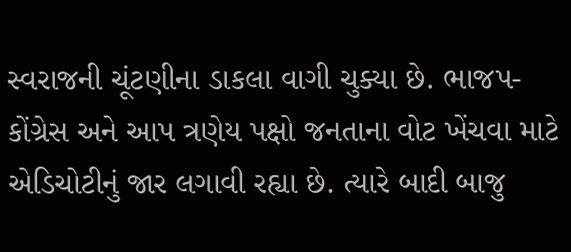સ્વરાજની ચૂંટણીના ડાકલા વાગી ચુક્યા છે. ભાજપ-કોંગ્રેસ અને આપ ત્રણેય પક્ષો જનતાના વોટ ખેંચવા માટે એડિચોટીનું જાર લગાવી રહ્યા છે. ત્યારે બાદી બાજુ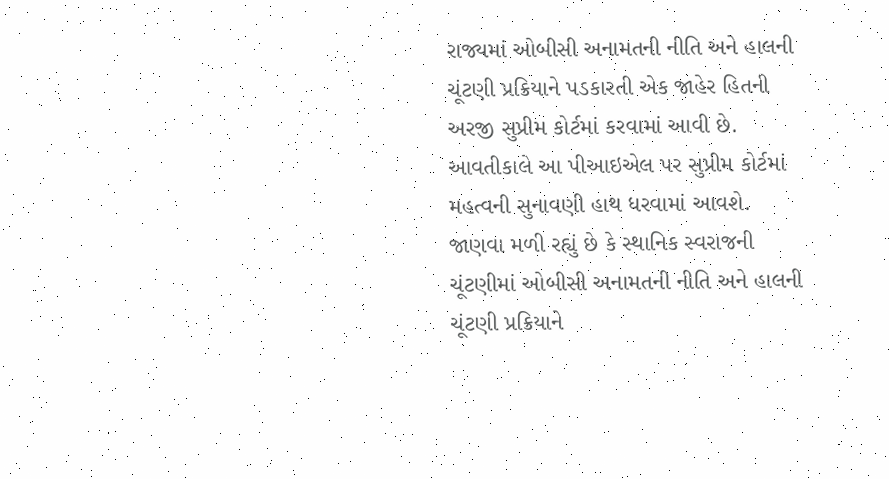રાજ્યમાં ઓબીસી અનામતની નીતિ અને હાલની ચૂંટણી પ્રક્રિયાને પડકારતી એક જાહેર હિતની અરજી સુપ્રીમ કોર્ટમાં કરવામાં આવી છે. આવતીકાલે આ પીઆઇએલ પર સુપ્રીમ કોર્ટમાં મહત્વની સુનાવણી હાથ ધરવામાં આવશે.
જાણવા મળી રહ્યું છે કે સ્થાનિક સ્વરાજની ચૂંટણીમાં ઓબીસી અનામતની નીતિ અને હાલની ચૂંટણી પ્રક્રિયાને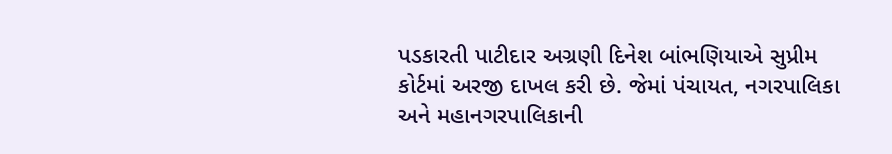પડકારતી પાટીદાર અગ્રણી દિનેશ બાંભણિયાએ સુપ્રીમ કોર્ટમાં અરજી દાખલ કરી છે. જેમાં પંચાયત, નગરપાલિકા અને મહાનગરપાલિકાની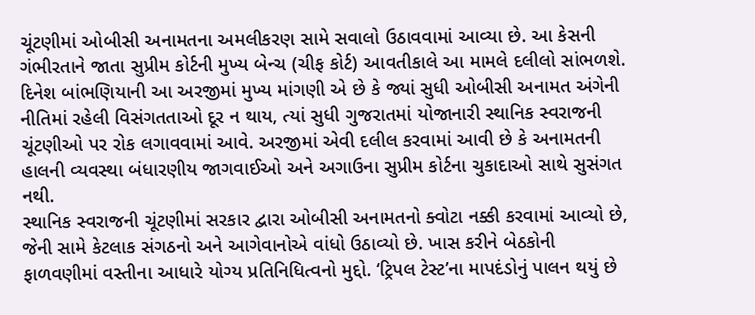ચૂંટણીમાં ઓબીસી અનામતના અમલીકરણ સામે સવાલો ઉઠાવવામાં આવ્યા છે. આ કેસની ગંભીરતાને જાતા સુપ્રીમ કોર્ટની મુખ્ય બેન્ચ (ચીફ કોર્ટ) આવતીકાલે આ મામલે દલીલો સાંભળશે.
દિનેશ બાંભણિયાની આ અરજીમાં મુખ્ય માંગણી એ છે કે જ્યાં સુધી ઓબીસી અનામત અંગેની નીતિમાં રહેલી વિસંગતતાઓ દૂર ન થાય, ત્યાં સુધી ગુજરાતમાં યોજાનારી સ્થાનિક સ્વરાજની ચૂંટણીઓ પર રોક લગાવવામાં આવે. અરજીમાં એવી દલીલ કરવામાં આવી છે કે અનામતની હાલની વ્યવસ્થા બંધારણીય જાગવાઈઓ અને અગાઉના સુપ્રીમ કોર્ટના ચુકાદાઓ સાથે સુસંગત નથી.
સ્થાનિક સ્વરાજની ચૂંટણીમાં સરકાર દ્વારા ઓબીસી અનામતનો ક્વોટા નક્કી કરવામાં આવ્યો છે, જેની સામે કેટલાક સંગઠનો અને આગેવાનોએ વાંધો ઉઠાવ્યો છે. ખાસ કરીને બેઠકોની ફાળવણીમાં વસ્તીના આધારે યોગ્ય પ્રતિનિધિત્વનો મુદ્દો. ‘ટ્રિપલ ટેસ્ટ’ના માપદંડોનું પાલન થયું છે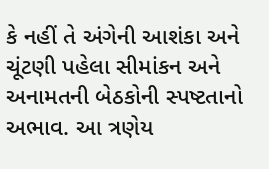કે નહીં તે અંગેની આશંકા અને ચૂંટણી પહેલા સીમાંકન અને અનામતની બેઠકોની સ્પષ્ટતાનો અભાવ. આ ત્રણેય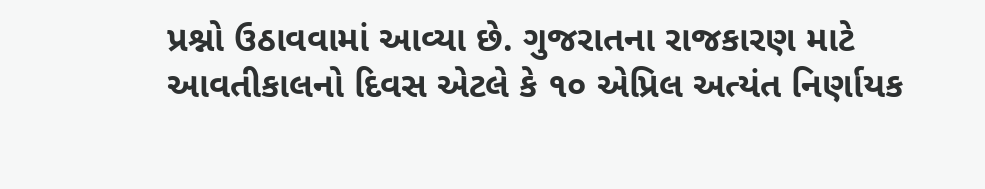પ્રશ્નો ઉઠાવવામાં આવ્યા છે. ગુજરાતના રાજકારણ માટે આવતીકાલનો દિવસ એટલે કે ૧૦ એપ્રિલ અત્યંત નિર્ણાયક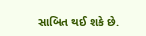સાબિત થઈ શકે છે.